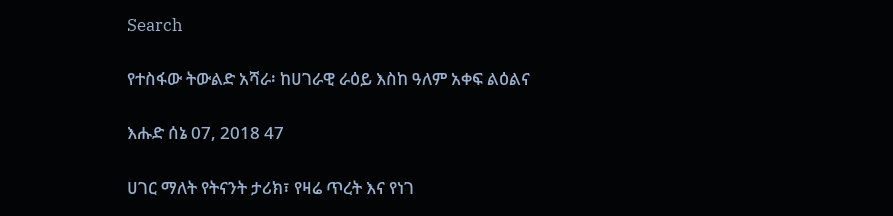Search

የተስፋው ትውልድ አሻራ፡ ከሀገራዊ ራዕይ እስከ ዓለም አቀፍ ልዕልና

እሑድ ሰኔ 07, 2018 47

ሀገር ማለት የትናንት ታሪክ፣ የዛሬ ጥረት እና የነገ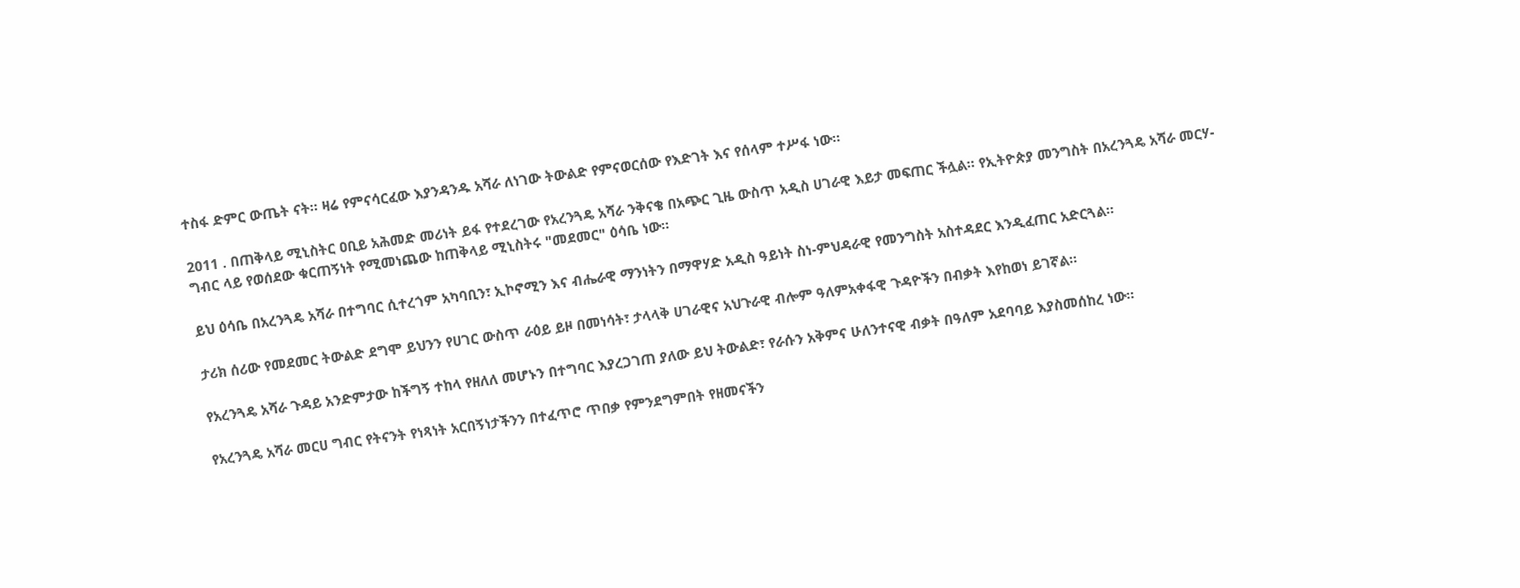ተስፋ ድምር ውጤት ናት። ዛሬ የምናሳርፈው እያንዳንዱ አሻራ ለነገው ትውልድ የምናወርሰው የእድገት እና የሰላም ተሥፋ ነው።

2011 . በጠቅላይ ሚኒስትር ዐቢይ አሕመድ መሪነት ይፋ የተደረገው የአረንጓዴ አሻራ ንቅናቄ በአጭር ጊዜ ውስጥ አዲስ ሀገራዊ እይታ መፍጠር ችሏል። የኢትዮጵያ መንግስት በአረንጓዴ አሻራ መርሃ-ግብር ላይ የወሰደው ቁርጠኝነት የሚመነጨው ከጠቅላይ ሚኒስትሩ "መደመር" ዕሳቤ ነው።

ይህ ዕሳቤ በአረንጓዴ አሻራ በተግባር ሲተረጎም አካባቢን፣ ኢኮኖሚን እና ብሔራዊ ማንነትን በማዋሃድ አዲስ ዓይነት ስነ-ምህዳራዊ የመንግስት አስተዳደር እንዲፈጠር አድርጓል።

ታሪክ ሰሪው የመደመር ትውልድ ደግሞ ይህንን የሀገር ውስጥ ራዕይ ይዞ በመነሳት፣ ታላላቅ ሀገራዊና አህጉራዊ ብሎም ዓለምአቀፋዊ ጉዳዮችን በብቃት እየከወነ ይገኛል።

የአረንጓዴ አሻራ ጉዳይ አንድምታው ከችግኝ ተከላ የዘለለ መሆኑን በተግባር እያረጋገጠ ያለው ይህ ትውልድ፣ የራሱን አቅምና ሁለንተናዊ ብቃት በዓለም አደባባይ እያስመሰከረ ነው።

የአረንጓዴ አሻራ መርሀ ግብር የትናንት የነጻነት አርበኝነታችንን በተፈጥሮ ጥበቃ የምንደግምበት የዘመናችን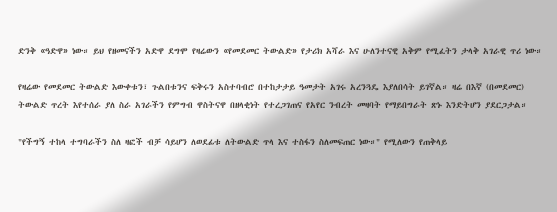ድንቅ «ዓድዋ» ነው። ይህ የዘመናችን አድዋ ደግሞ የዛሬውን «የመደመር ትውልድ» የታሪክ አሻራ እና ሁለንተናዊ አቅም የሚፈትን ታላቅ አገራዊ ጥሪ ነው።

የዛሬው የመደመር ትውልድ እውቀቱን፣ ጉልበቱንና ፍቅሩን አስተባብሮ በተከታታይ ዓመታት አገሩ አረንጓዴ እያለበሳት ይገኛል። ዛሬ በእኛ (በመደመር) ትውልድ ጥረት እየተሰራ ያለ ስራ አገራችን የምግብ ዋስትናዋ በዘላቂነት የተረጋገጠና የአየር ንብረት መዛባት የማይበግራት ጽኑ እንድትሆን ያደርጋታል።

"የችግኝ ተከላ ተግባራችን ስለ ዛፎች ብቻ ሳይሆን ለወደፊቱ ለትውልድ ጥላ እና ተስፋን ስለመፍጠር ነው።" የሚለውን የጠቅላይ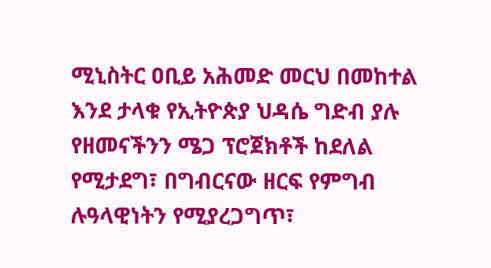ሚኒስትር ዐቢይ አሕመድ መርህ በመከተል እንደ ታላቁ የኢትዮጵያ ህዳሴ ግድብ ያሉ የዘመናችንን ሜጋ ፕሮጀክቶች ከደለል የሚታደግ፣ በግብርናው ዘርፍ የምግብ ሉዓላዊነትን የሚያረጋግጥ፣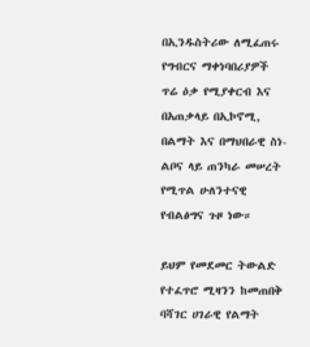በኢንዱስትሪው ለሚፈጠሩ የግብርና ማቀነባበሪያዎች ጥሬ ዕቃ የሚያቀርብ እና በአጠቃላይ በኢኮኖሚ, በልማት እና በማህበራዊ ስነ-ልቦና ላይ ጠንካራ መሠረት የሚጥል ሁለንተናዊ የብልፅግና ጉዞ ነው።

ይህም የመደመር ትውልድ የተፈጥሮ ሚዛንን ከመጠበቅ ባሻገር ሀገራዊ የልማት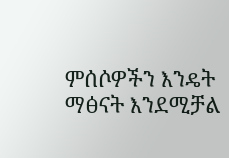ምሰሶዎችን እንዴት ማፅናት እንደሚቻል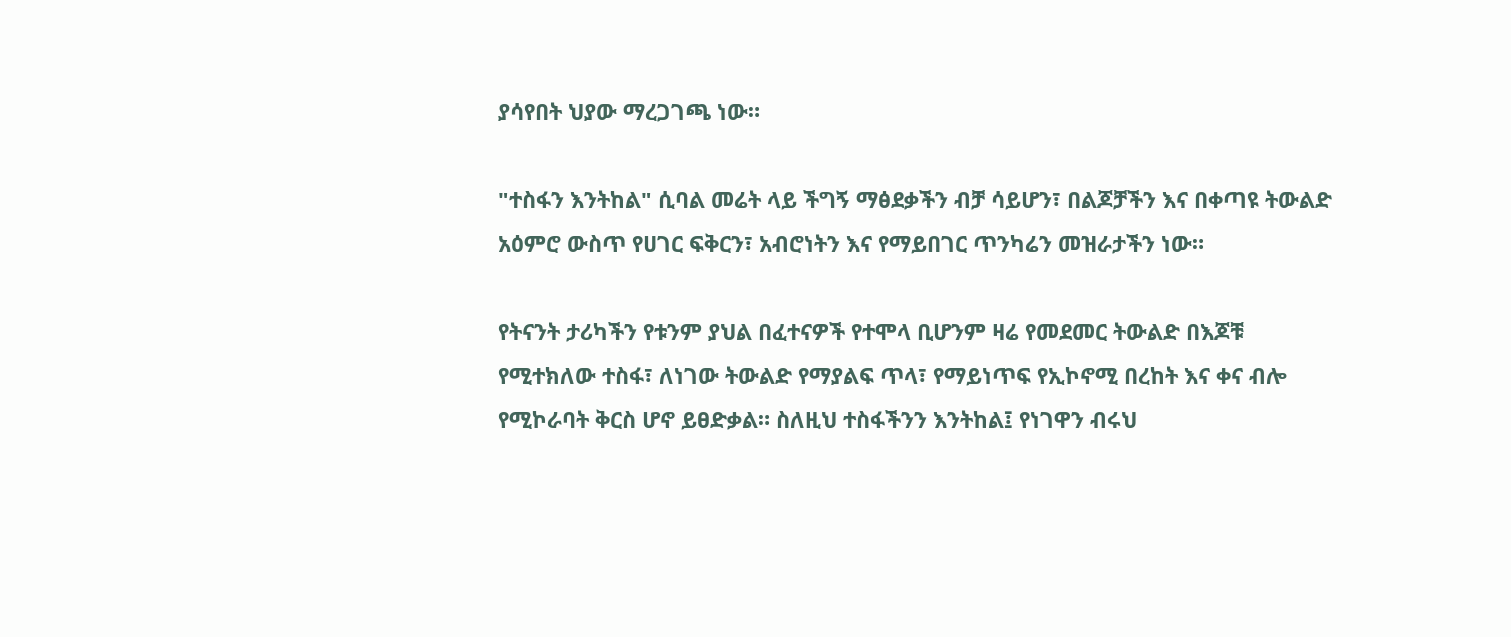ያሳየበት ህያው ማረጋገጫ ነው።

"ተስፋን እንትከል" ሲባል መሬት ላይ ችግኝ ማፅደቃችን ብቻ ሳይሆን፣ በልጆቻችን እና በቀጣዩ ትውልድ አዕምሮ ውስጥ የሀገር ፍቅርን፣ አብሮነትን እና የማይበገር ጥንካሬን መዝራታችን ነው።

የትናንት ታሪካችን የቱንም ያህል በፈተናዎች የተሞላ ቢሆንም ዛሬ የመደመር ትውልድ በእጆቹ የሚተክለው ተስፋ፣ ለነገው ትውልድ የማያልፍ ጥላ፣ የማይነጥፍ የኢኮኖሚ በረከት እና ቀና ብሎ የሚኮራባት ቅርስ ሆኖ ይፀድቃል። ስለዚህ ተስፋችንን እንትከል፤ የነገዋን ብሩህ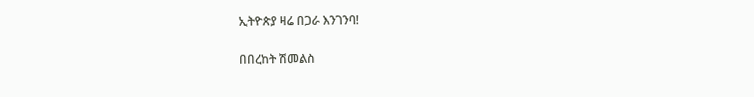ኢትዮጵያ ዛሬ በጋራ እንገንባ!

በበረከት ሽመልስ